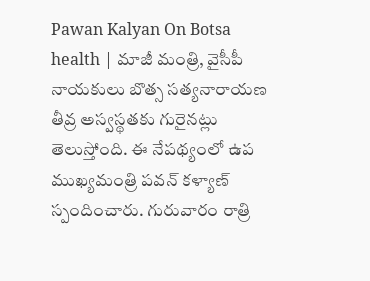Pawan Kalyan On Botsa health | మాజీ మంత్రి, వైసీపీ నాయకులు బొత్స సత్యనారాయణ తీవ్ర అస్వస్థతకు గురైనట్లు తెలుస్తోంది. ఈ నేపథ్యంలో ఉప ముఖ్యమంత్రి పవన్ కళ్యాణ్ స్పందించారు. గురువారం రాత్రి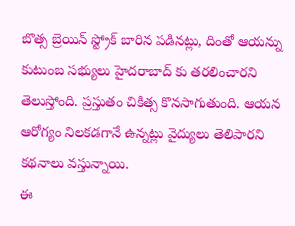బొత్స బ్రెయిన్ స్ట్రోక్ బారిన పడినట్లు, దింతో ఆయన్ను కుటుంబ సభ్యులు హైదరాబాద్ కు తరలించారని తెలుస్తోంది. ప్రస్తుతం చికిత్స కొనసాగుతుంది. ఆయన ఆరోగ్యం నిలకడగానే ఉన్నట్లు వైద్యులు తెలిపారని కథనాలు వస్తున్నాయి.
ఈ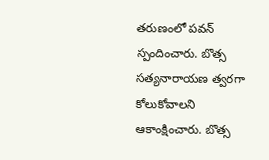తరుణంలో పవన్ స్పందించారు. బొత్స సత్యనారాయణ త్వరగా కోలుకోవాలని ఆకాంక్షించారు. బొత్స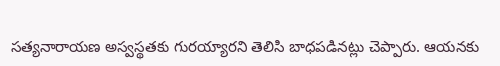సత్యనారాయణ అస్వస్థతకు గురయ్యారని తెలిసి బాధపడినట్లు చెప్పారు. ఆయనకు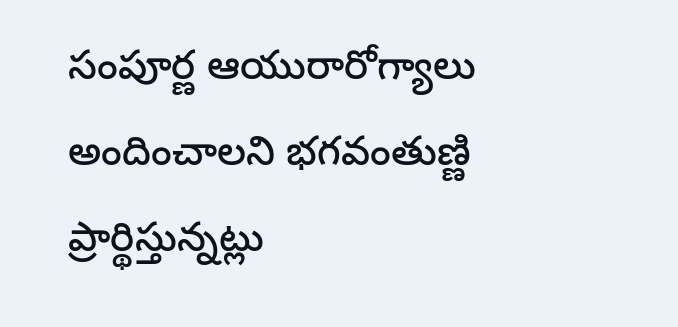సంపూర్ణ ఆయురారోగ్యాలు అందించాలని భగవంతుణ్ణి ప్రార్థిస్తున్నట్లు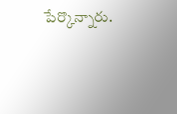పేర్కొన్నారు.